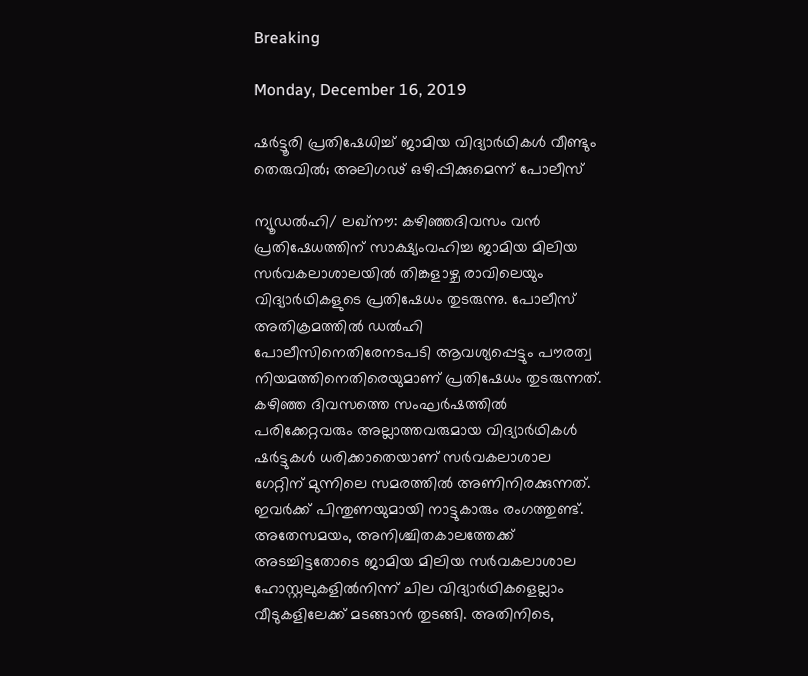Breaking

Monday, December 16, 2019

ഷര്‍ട്ടൂരി പ്രതിഷേധിച്ച് ജാമിയ വിദ്യാര്‍ഥികള്‍ വീണ്ടും തെരുവിൽ; അലിഗഢ് ഒഴിപ്പിക്കുമെന്ന് പോലീസ്

ന്യൂഡൽഹി/ ലഖ്നൗ: കഴിഞ്ഞദിവസം വൻ പ്രതിഷേധത്തിന് സാക്ഷ്യംവഹിച്ച ജാമിയ മിലിയ സർവകലാശാലയിൽ തിങ്കളാഴ്ച രാവിലെയും വിദ്യാർഥികളുടെ പ്രതിഷേധം തുടരുന്നു. പോലീസ് അതിക്രമത്തിൽ ഡൽഹി പോലീസിനെതിരേനടപടി ആവശ്യപ്പെട്ടും പൗരത്വ നിയമത്തിനെതിരെയുമാണ് പ്രതിഷേധം തുടരുന്നത്. കഴിഞ്ഞ ദിവസത്തെ സംഘർഷത്തിൽ പരിക്കേറ്റവരും അല്ലാത്തവരുമായ വിദ്യാർഥികൾ ഷർട്ടുകൾ ധരിക്കാതെയാണ് സർവകലാശാല ഗേറ്റിന് മുന്നിലെ സമരത്തിൽ അണിനിരക്കുന്നത്. ഇവർക്ക് പിന്തുണയുമായി നാട്ടുകാരും രംഗത്തുണ്ട്. അതേസമയം, അനിശ്ചിതകാലത്തേക്ക് അടച്ചിട്ടതോടെ ജാമിയ മിലിയ സർവകലാശാല ഹോസ്റ്റലുകളിൽനിന്ന് ചില വിദ്യാർഥികളെല്ലാം വീടുകളിലേക്ക് മടങ്ങാൻ തുടങ്ങി. അതിനിടെ,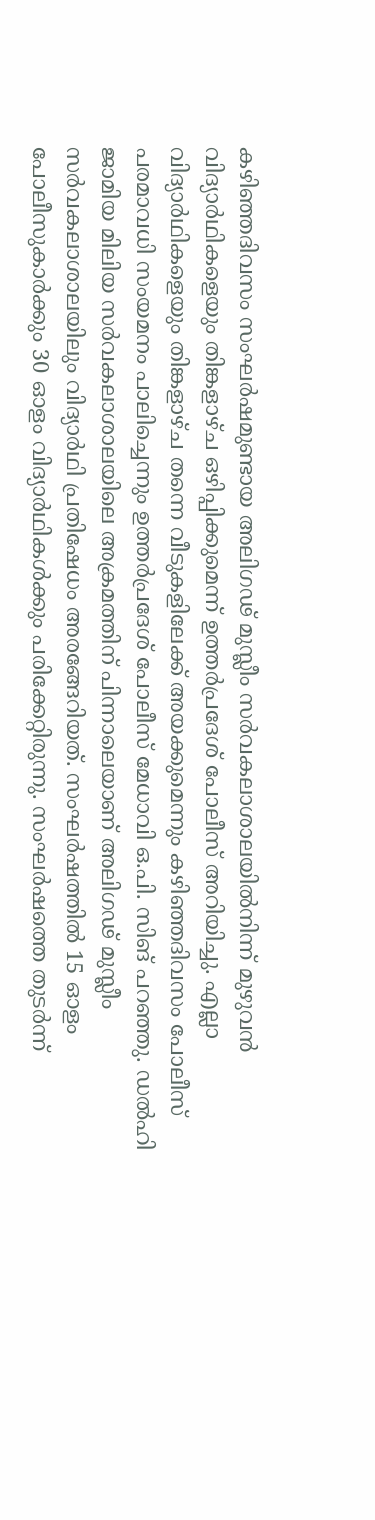കഴിഞ്ഞദിവസം സംഘർഷമുണ്ടായ അലിഗഢ് മുസ്ലീം സർവകലാശാലയിൽനിന്ന് മുഴുവൻ വിദ്യാർഥികളെയും തിങ്കളാഴ്ച ഒഴിപ്പിക്കുമെന്ന് ഉത്തർപ്രദേശ് പോലീസ് അറിയിച്ചു. എല്ലാ വിദ്യാർഥികളെയും തിങ്കളാഴ്ച തന്നെ വീടുകളിലേക്ക് അയക്കുമെന്നും കഴിഞ്ഞദിവസം പോലീസ് പരമാവധി സംയമനം പാലിച്ചെന്നും ഉത്തർപ്രദേശ് പോലീസ് മേധാവി ഒ.പി. സിങ് പറഞ്ഞു. ഡൽഹി ജാമിയ മിലിയ സർവകലാശാലയിലെ അക്രമത്തിന് പിന്നാലെയാണ് അലിഗഢ് മുസ്ലീം സർവകലാശാലയിലും വിദ്യാർഥി പ്രതിഷേധം അരങ്ങേറിയത്. സംഘർഷത്തിൽ 15 ഓളം പോലീസുകാർക്കും 30 ഓളം വിദ്യാർഥികൾക്കും പരിക്കേറ്റിരുന്നു. സംഘർഷത്തെ തുടർന്ന്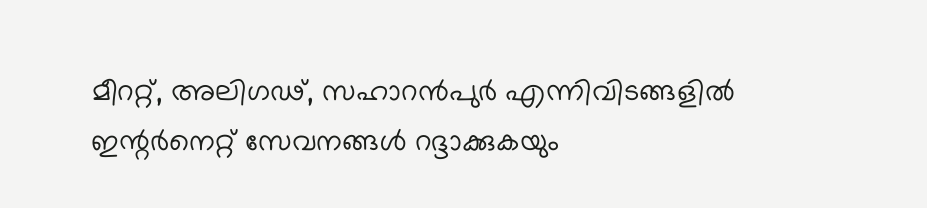മീററ്റ്, അലിഗഢ്, സഹാറൻപുർ എന്നിവിടങ്ങളിൽ ഇന്റർനെറ്റ് സേവനങ്ങൾ റദ്ദാക്കുകയും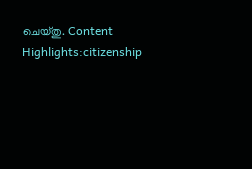ചെയ്തു. Content Highlights:citizenship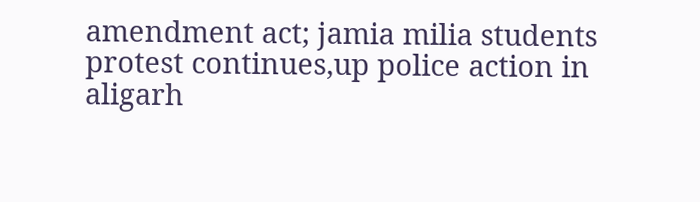amendment act; jamia milia students protest continues,up police action in aligarh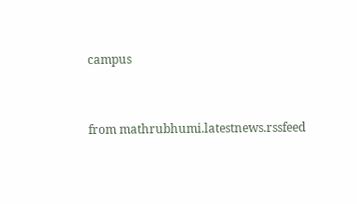campus


from mathrubhumi.latestnews.rssfeed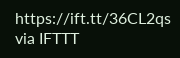https://ift.tt/36CL2qs
via IFTTT